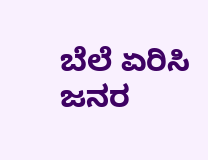ಬೆಲೆ ಏರಿಸಿ ಜನರ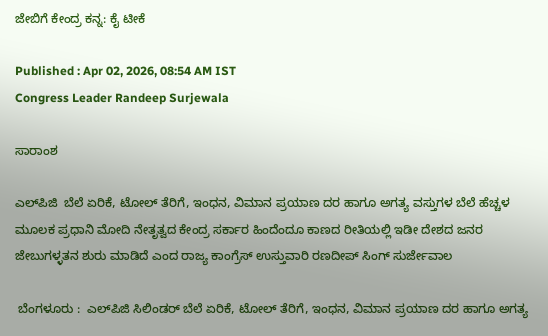ಜೇಬಿಗೆ ಕೇಂದ್ರ ಕನ್ನ: ಕೈ ಟೀಕೆ

Published : Apr 02, 2026, 08:54 AM IST
Congress Leader Randeep Surjewala

ಸಾರಾಂಶ

ಎಲ್‌ಪಿಜಿ  ಬೆಲೆ ಏರಿಕೆ, ಟೋಲ್‌ ತೆರಿಗೆ, ಇಂಧನ, ವಿಮಾನ ಪ್ರಯಾಣ ದರ ಹಾಗೂ ಅಗತ್ಯ ವಸ್ತುಗಳ ಬೆಲೆ ಹೆಚ್ಚಳ ಮೂಲಕ ಪ್ರಧಾನಿ ಮೋದಿ ನೇತೃತ್ವದ ಕೇಂದ್ರ ಸರ್ಕಾರ ಹಿಂದೆಂದೂ ಕಾಣದ ರೀತಿಯಲ್ಲಿ ಇಡೀ ದೇಶದ ಜನರ ಜೇಬುಗಳ್ಳತನ ಶುರು ಮಾಡಿದೆ ಎಂದ ರಾಜ್ಯ ಕಾಂಗ್ರೆಸ್‌ ಉಸ್ತುವಾರಿ ರಣದೀಪ್ ಸಿಂಗ್ ಸುರ್ಜೇವಾಲ

 ಬೆಂಗಳೂರು :  ಎಲ್‌ಪಿಜಿ ಸಿಲಿಂಡರ್‌ ಬೆಲೆ ಏರಿಕೆ, ಟೋಲ್‌ ತೆರಿಗೆ, ಇಂಧನ, ವಿಮಾನ ಪ್ರಯಾಣ ದರ ಹಾಗೂ ಅಗತ್ಯ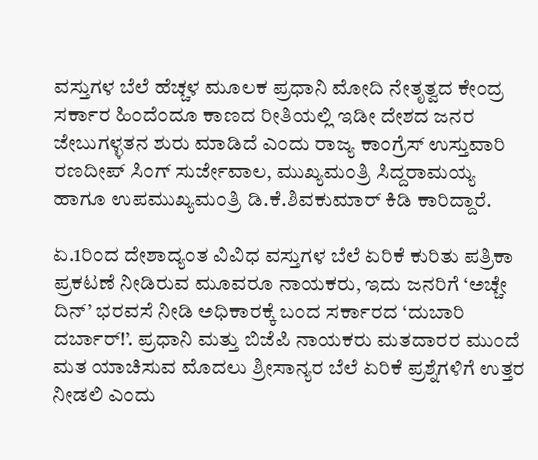ವಸ್ತುಗಳ ಬೆಲೆ ಹೆಚ್ಚಳ ಮೂಲಕ ಪ್ರಧಾನಿ ಮೋದಿ ನೇತೃತ್ವದ ಕೇಂದ್ರ ಸರ್ಕಾರ ಹಿಂದೆಂದೂ ಕಾಣದ ರೀತಿಯಲ್ಲಿ ಇಡೀ ದೇಶದ ಜನರ ಜೇಬುಗಳ್ಳತನ ಶುರು ಮಾಡಿದೆ ಎಂದು ರಾಜ್ಯ ಕಾಂಗ್ರೆಸ್‌ ಉಸ್ತುವಾರಿ ರಣದೀಪ್ ಸಿಂಗ್ ಸುರ್ಜೇವಾಲ, ಮುಖ್ಯಮಂತ್ರಿ ಸಿದ್ದರಾಮಯ್ಯ ಹಾಗೂ ಉಪಮುಖ್ಯಮಂತ್ರಿ ಡಿ.ಕೆ.ಶಿವಕುಮಾರ್ ಕಿಡಿ ಕಾರಿದ್ದಾರೆ.

ಏ.1ರಿಂದ ದೇಶಾದ್ಯಂತ ವಿವಿಧ ವಸ್ತುಗಳ ಬೆಲೆ ಏರಿಕೆ ಕುರಿತು ಪತ್ರಿಕಾ ಪ್ರಕಟಣೆ ನೀಡಿರುವ ಮೂವರೂ ನಾಯಕರು, ಇದು ಜನರಿಗೆ ‘ಅಚ್ಚೇ ದಿನ್’ ಭರವಸೆ ನೀಡಿ ಅಧಿಕಾರಕ್ಕೆ ಬಂದ ಸರ್ಕಾರದ ‘ದುಬಾರಿ ದರ್ಬಾರ್!’. ಪ್ರಧಾನಿ ಮತ್ತು ಬಿಜೆಪಿ ನಾಯಕರು ಮತದಾರರ ಮುಂದೆ ಮತ ಯಾಚಿಸುವ ಮೊದಲು ಶ್ರೀಸಾನ್ಯರ ಬೆಲೆ ಏರಿಕೆ ಪ್ರಶ್ನೆಗಳಿಗೆ ಉತ್ತರ ನೀಡಲಿ ಎಂದು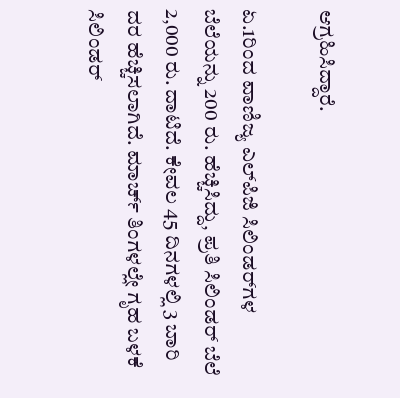ಆಗ್ರಹಿಸಿದ್ದಾರೆ.

ಏ.1ರಿಂದ ವಾಣಿಜ್ಯ ಎಲ್‌ಪಿಜಿ ಸಿಲಿಂಡರ್‌ಗಳ ಬೆಲೆಯನ್ನು 200 ರು. ಹೆಚ್ಚಿಸಿದ್ದು, ಪ್ರತಿ ಸಿಲಿಂಡರ್ ಬೆಲೆ 2,000 ರು. ದಾಟಿದೆ. ಕೇವಲ 45 ದಿನಗಳಲ್ಲಿ 3 ಬಾರಿ ದರ ಹೆಚ್ಚಿಸಲಾಗಿದೆ. ಮಾರ್ಚ್ ತಿಂಗಳಲ್ಲೇ ಗೃಹ ಬಳಕೆ ಸಿಲಿಂಡರ್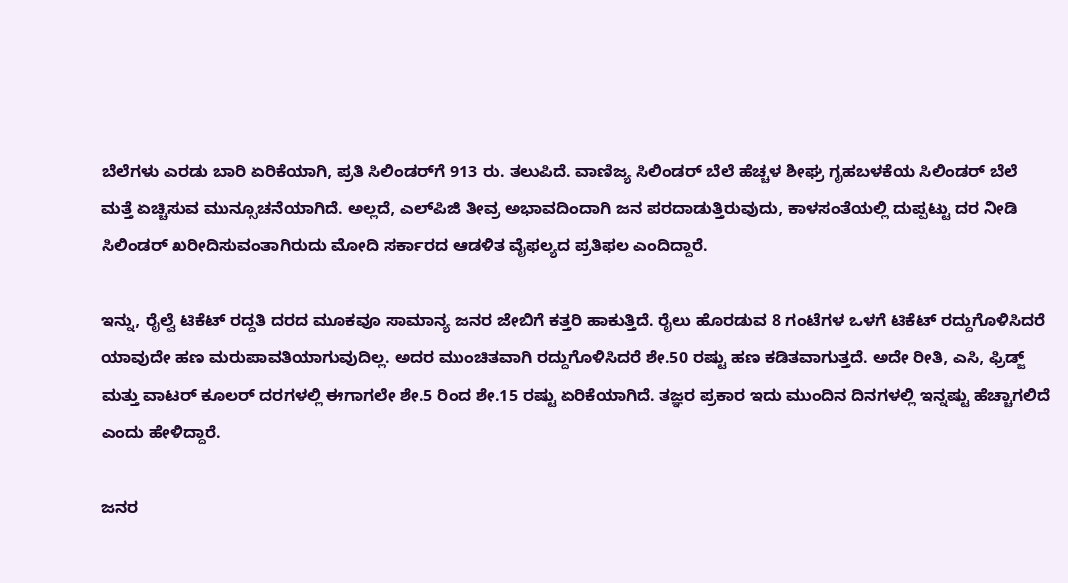ಬೆಲೆಗಳು ಎರಡು ಬಾರಿ ಏರಿಕೆಯಾಗಿ, ಪ್ರತಿ ಸಿಲಿಂಡರ್‌ಗೆ 913 ರು. ತಲುಪಿದೆ. ವಾಣಿಜ್ಯ ಸಿಲಿಂಡರ್‌ ಬೆಲೆ ಹೆಚ್ಚಳ ಶೀಘ್ರ ಗೃಹಬಳಕೆಯ ಸಿಲಿಂಡರ್ ಬೆಲೆ ಮತ್ತೆ ಏಚ್ಚಿಸುವ ಮುನ್ಸೂಚನೆಯಾಗಿದೆ. ಅಲ್ಲದೆ, ಎಲ್‌ಪಿಜಿ ತೀವ್ರ ಅಭಾವದಿಂದಾಗಿ ಜನ ಪರದಾಡುತ್ತಿರುವುದು, ಕಾಳಸಂತೆಯಲ್ಲಿ ದುಪ್ಪಟ್ಟು ದರ ನೀಡಿ ಸಿಲಿಂಡರ್ ಖರೀದಿಸುವಂತಾಗಿರುದು ಮೋದಿ ಸರ್ಕಾರದ ಆಡಳಿತ ವೈಫಲ್ಯದ ಪ್ರತಿಫಲ ಎಂದಿದ್ದಾರೆ.

ಇನ್ನು, ರೈಲ್ವೆ ಟಿಕೆಟ್ ರದ್ದತಿ ದರದ ಮೂಕವೂ ಸಾಮಾನ್ಯ ಜನರ ಜೇಬಿಗೆ ಕತ್ತರಿ ಹಾಕುತ್ತಿದೆ. ರೈಲು ಹೊರಡುವ 8 ಗಂಟೆಗಳ ಒಳಗೆ ಟಿಕೆಟ್ ರದ್ದುಗೊಳಿಸಿದರೆ ಯಾವುದೇ ಹಣ ಮರುಪಾವತಿಯಾಗುವುದಿಲ್ಲ. ಅದರ ಮುಂಚಿತವಾಗಿ ರದ್ದುಗೊಳಿಸಿದರೆ ಶೇ.50 ರಷ್ಟು ಹಣ ಕಡಿತವಾಗುತ್ತದೆ. ಅದೇ ರೀತಿ, ಎಸಿ, ಫ್ರಿಡ್ಜ್ ಮತ್ತು ವಾಟರ್ ಕೂಲರ್ ದರಗಳಲ್ಲಿ ಈಗಾಗಲೇ ಶೇ.5 ರಿಂದ ಶೇ.15 ರಷ್ಟು ಏರಿಕೆಯಾಗಿದೆ. ತಜ್ಞರ ಪ್ರಕಾರ ಇದು ಮುಂದಿನ ದಿನಗಳಲ್ಲಿ ಇನ್ನಷ್ಟು ಹೆಚ್ಚಾಗಲಿದೆ ಎಂದು ಹೇಳಿದ್ದಾರೆ.

ಜನರ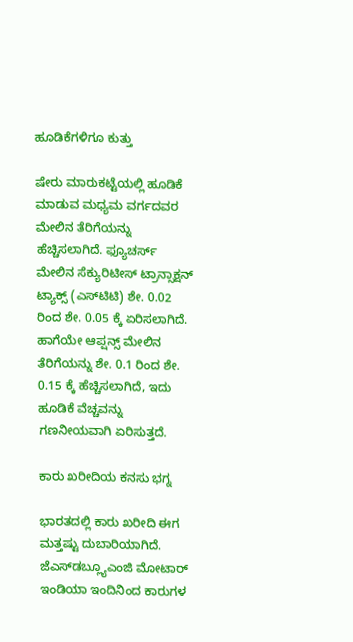ಹೂಡಿಕೆಗಳಿಗೂ ಕುತ್ತು

ಷೇರು ಮಾರುಕಟ್ಟೆಯಲ್ಲಿ ಹೂಡಿಕೆ ಮಾಡುವ ಮಧ್ಯಮ ವರ್ಗದವರ ಮೇಲಿನ ತೆರಿಗೆಯನ್ನು ಹೆಚ್ಚಿಸಲಾಗಿದೆ. ಫ್ಯೂಚರ್ಸ್ ಮೇಲಿನ ಸೆಕ್ಯುರಿಟೀಸ್ ಟ್ರಾನ್ಸಾಕ್ಷನ್ ಟ್ಯಾಕ್ಸ್ (ಎಸ್‌ಟಿಟಿ) ಶೇ. 0.02 ರಿಂದ ಶೇ. 0.05 ಕ್ಕೆ ಏರಿಸಲಾಗಿದೆ. ಹಾಗೆಯೇ ಆಪ್ಷನ್ಸ್ ಮೇಲಿನ ತೆರಿಗೆಯನ್ನು ಶೇ. 0.1 ರಿಂದ ಶೇ. 0.15 ಕ್ಕೆ ಹೆಚ್ಚಿಸಲಾಗಿದೆ, ಇದು ಹೂಡಿಕೆ ವೆಚ್ಚವನ್ನು ಗಣನೀಯವಾಗಿ ಏರಿಸುತ್ತದೆ.

ಕಾರು ಖರೀದಿಯ ಕನಸು ಭಗ್ನ

ಭಾರತದಲ್ಲಿ ಕಾರು ಖರೀದಿ ಈಗ ಮತ್ತಷ್ಟು ದುಬಾರಿಯಾಗಿದೆ. ಜೆಎಸ್‌ಡಬ್ಲ್ಯೂಎಂಜಿ ಮೋಟಾರ್ ಇಂಡಿಯಾ ಇಂದಿನಿಂದ ಕಾರುಗಳ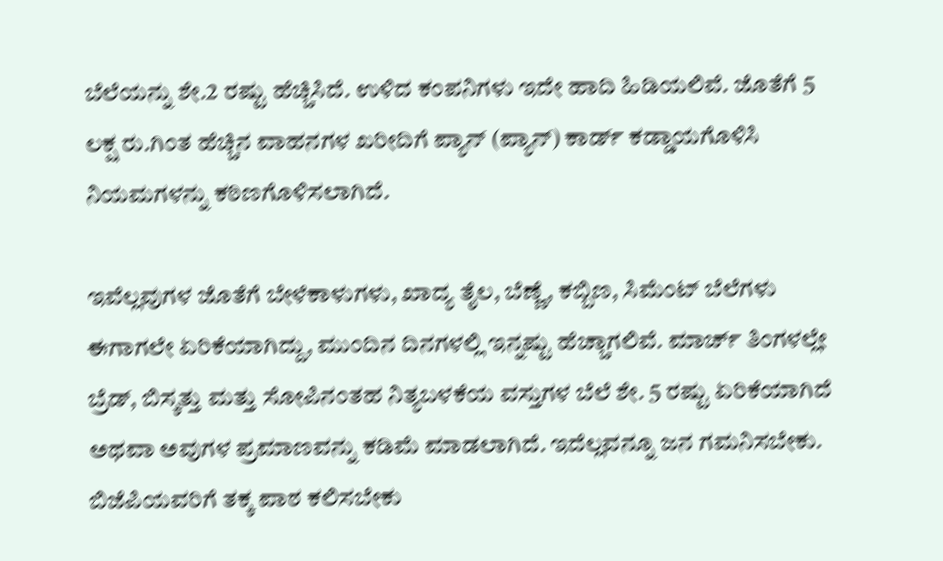ಬೆಲೆಯನ್ನು ಶೇ.2 ರಷ್ಟು ಹೆಚ್ಚಿಸಿದೆ. ಉಳಿದ ಕಂಪನಿಗಳು ಇದೇ ಹಾದಿ ಹಿಡಿಯಲಿವೆ. ಜೊತೆಗೆ 5 ಲಕ್ಷ ರು.ಗಿಂತ ಹೆಚ್ಚಿನ ವಾಹನಗಳ ಖರೀದಿಗೆ ಪ್ಯಾನ್ (ಪ್ಯಾನ್‌) ಕಾರ್ಡ್ ಕಡ್ಡಾಯಗೊಳಿಸಿ ನಿಯಮಗಳನ್ನು ಕಠಿಣಗೊಳಿಸಲಾಗಿದೆ.

ಇವೆಲ್ಲವುಗಳ ಜೊತೆಗೆ ಬೇಳೆಕಾಳುಗಳು, ಖಾದ್ಯ ತೈಲ, ಬೆಣ್ಣೆ, ಕಬ್ಬಿಣ, ಸಿಮೆಂಟ್ ಬೆಲೆಗಳು ಈಗಾಗಲೇ ಏರಿಕೆಯಾಗಿದ್ದು, ಮುಂದಿನ ದಿನಗಳಲ್ಲಿ ಇನ್ನಷ್ಟು ಹೆಚ್ಚಾಗಲಿವೆ. ಮಾರ್ಚ್ ತಿಂಗಳಲ್ಲೇ ಬ್ರೆಡ್, ಬಿಸ್ಕತ್ತು ಮತ್ತು ಸೋಪಿನಂತಹ ನಿತ್ಯಬಳಕೆಯ ವಸ್ತುಗಳ ಬೆಲೆ ಶೇ. 5 ರಷ್ಟು ಏರಿಕೆಯಾಗಿದೆ ಅಥವಾ ಅವುಗಳ ಪ್ರಮಾಣವನ್ನು ಕಡಿಮೆ ಮಾಡಲಾಗಿದೆ. ಇದೆಲ್ಲವನ್ನೂ ಜನ ಗಮನಿಸಬೇಕು. ಬಿಜೆಪಿಯವರಿಗೆ ತಕ್ಕ ಪಾಠ ಕಲಿಸಬೇಕು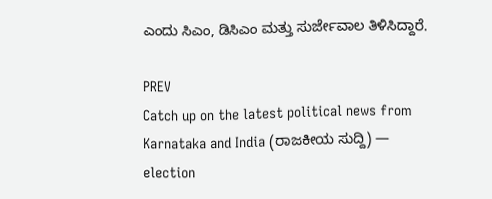ಎಂದು ಸಿಎಂ, ಡಿಸಿಎಂ ಮತ್ತು ಸುರ್ಜೇವಾಲ ತಿಳಿಸಿದ್ದಾರೆ.

PREV
Catch up on the latest political news from Karnataka and India (ರಾಜಕೀಯ ಸುದ್ದಿ) — election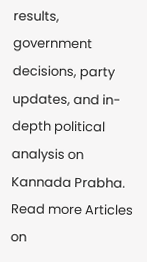results, government decisions, party updates, and in-depth political analysis on Kannada Prabha.
Read more Articles on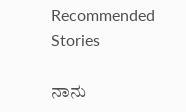Recommended Stories

ನಾನು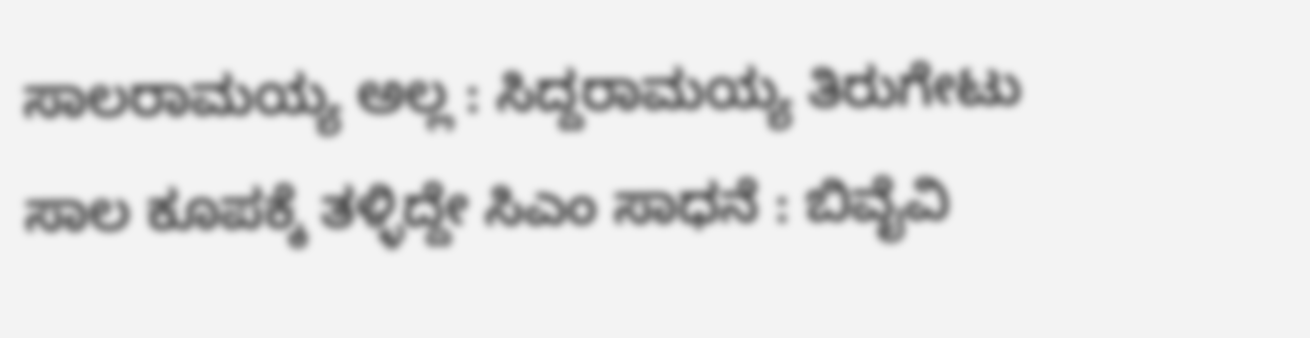ಸಾಲರಾಮಯ್ಯ ಅಲ್ಲ : ಸಿದ್ದರಾಮಯ್ಯ ತಿರುಗೇಟು
ಸಾಲ ಕೂಪಕ್ಕೆ ತಳ್ಳಿದ್ದೇ ಸಿಎಂ ಸಾಧನೆ : ಬಿವೈವಿ